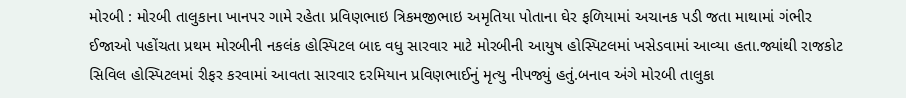મોરબી : મોરબી તાલુકાના ખાનપર ગામે રહેતા પ્રવિણભાઇ ત્રિકમજીભાઇ અમૃતિયા પોતાના ઘેર ફળિયામાં અચાનક પડી જતા માથામાં ગંભીર ઈજાઓ પહોંચતા પ્રથમ મોરબીની નકલંક હોસ્પિટલ બાદ વધુ સારવાર માટે મોરબીની આયુષ હોસ્પિટલમાં ખસેડવામાં આવ્યા હતા.જ્યાંથી રાજકોટ સિવિલ હોસ્પિટલમાં રીફર કરવામાં આવતા સારવાર દરમિયાન પ્રવિણભાઈનું મૃત્યુ નીપજ્યું હતું.બનાવ અંગે મોરબી તાલુકા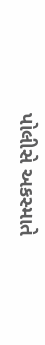પોલીસે અકસ્માતે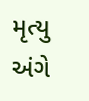મૃત્યુ અંગે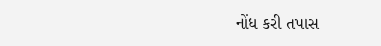નોંધ કરી તપાસ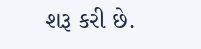શરૂ કરી છે.